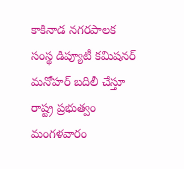కాకినాడ నగరపాలక సంస్థ డిప్యూటీ కమిషనర్ మనోహర్ బదిలీ చేస్తూ రాష్ట్ర ప్రభుత్వం మంగళవారం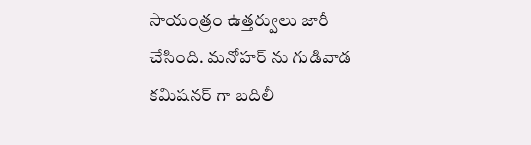సాయంత్రం ఉత్తర్వులు జారీ చేసింది. మనోహర్ ను గుడివాడ కమిషనర్ గా బదిలీ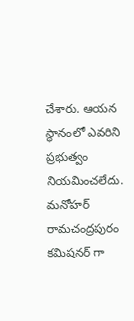చేశారు. ఆయన స్థానంలో ఎవరిని ప్రభుత్వం నియమించలేదు. మనోహర్ రామచంద్రపురం కమిషనర్ గా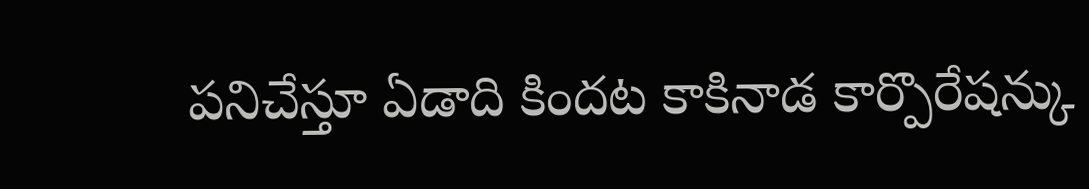పనిచేస్తూ ఏడాది కిందట కాకినాడ కార్పొరేషన్కు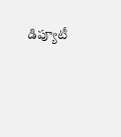డిప్యూటీ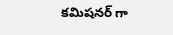కమిషనర్ గా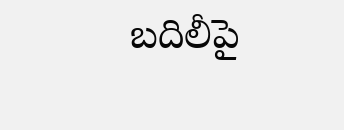బదిలీపై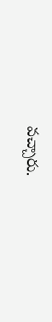వచ్చారు.